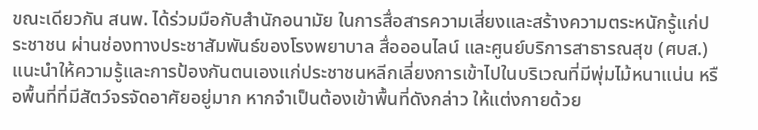ขณะเดียวกัน สนพ. ได้ร่วมมือกับสำนักอนามัย ในการสื่อสารความเสี่ยงและสร้างความตระหนักรู้แก่ประชาชน ผ่านช่องทางประชาสัมพันธ์ของโรงพยาบาล สื่อออนไลน์ และศูนย์บริการสาธารณสุข (ศบส.) แนะนำให้ความรู้และการป้องกันตนเองแก่ประชาชนหลีกเลี่ยงการเข้าไปในบริเวณที่มีพุ่มไม้หนาแน่น หรือพื้นที่ที่มีสัตว์จรจัดอาศัยอยู่มาก หากจำเป็นต้องเข้าพื้นที่ดังกล่าว ให้แต่งกายด้วย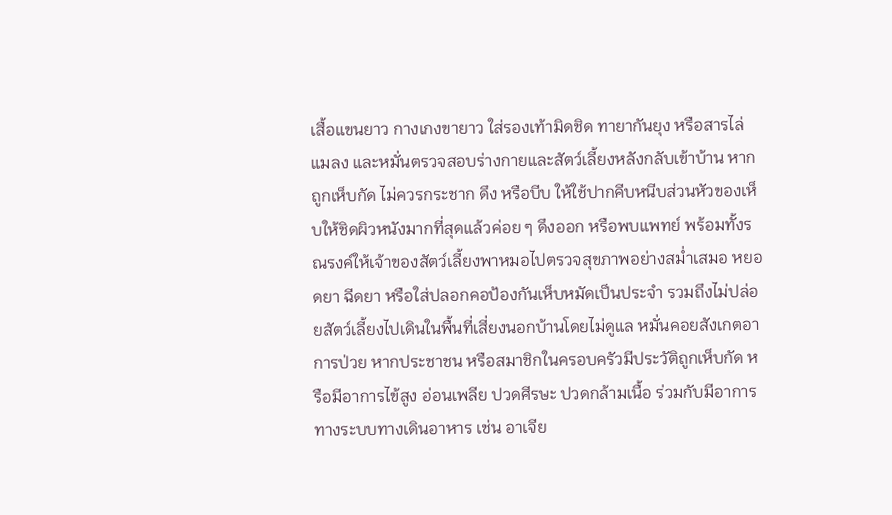เสื้อแขนยาว กางเกงขายาว ใส่รองเท้ามิดชิด ทายากันยุง หรือสารไล่แมลง และหมั่นตรวจสอบร่างกายและสัตว์เลี้ยงหลังกลับเข้าบ้าน หากถูกเห็บกัด ไม่ควรกระชาก ดึง หรือบีบ ให้ใช้ปากคีบหนีบส่วนหัวของเห็บให้ชิดผิวหนังมากที่สุดแล้วค่อย ๆ ดึงออก หรือพบแพทย์ พร้อมทั้งรณรงค์ให้เจ้าของสัตว์เลี้ยงพาหมอไปตรวจสุขภาพอย่างสม่ำเสมอ หยอดยา ฉีดยา หรือใส่ปลอกคอป้องกันเห็บหมัดเป็นประจำ รวมถึงไม่ปล่อยสัตว์เลี้ยงไปเดินในพื้นที่เสี่ยงนอกบ้านโดยไม่ดูแล หมั่นคอยสังเกตอาการป่วย หากประชาชน หรือสมาชิกในครอบครัวมีประวัติถูกเห็บกัด หรือมีอาการไข้สูง อ่อนเพลีย ปวดศีรษะ ปวดกล้ามเนื้อ ร่วมกับมีอาการทางระบบทางเดินอาหาร เช่น อาเจีย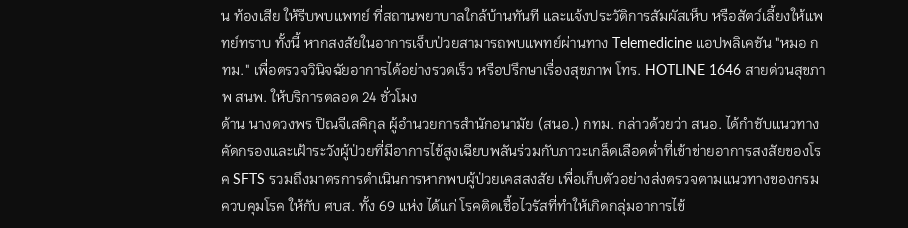น ท้องเสีย ให้รีบพบแพทย์ ที่สถานพยาบาลใกล้บ้านทันที และแจ้งประวัติการสัมผัสเห็บ หรือสัตว์เลี้ยงให้แพทย์ทราบ ทั้งนี้ หากสงสัยในอาการเจ็บป่วยสามารถพบแพทย์ผ่านทาง Telemedicine แอปพลิเคชัน "หมอ กทม." เพื่อตรวจวินิจฉัยอาการได้อย่างรวดเร็ว หรือปรึกษาเรื่องสุขภาพ โทร. HOTLINE 1646 สายด่วนสุขภาพ สนพ. ให้บริการตลอด 24 ชั่วโมง
ด้าน นางดวงพร ปิณจีเสคิกุล ผู้อำนวยการสำนักอนามัย (สนอ.) กทม. กล่าวด้วยว่า สนอ. ได้กำชับแนวทางคัดกรองและเฝ้าระวังผู้ป่วยที่มีอาการไข้สูงเฉียบพลันร่วมกับภาวะเกล็ดเลือดต่ำที่เข้าข่ายอาการสงสัยของโรค SFTS รวมถึงมาตรการดำเนินการหากพบผู้ป่วยเคสสงสัย เพื่อเก็บตัวอย่างส่งตรวจตามแนวทางของกรมควบคุมโรค ให้กับ ศบส. ทั้ง 69 แห่ง ได้แก่ โรคติดเชื้อไวรัสที่ทำให้เกิดกลุ่มอาการไข้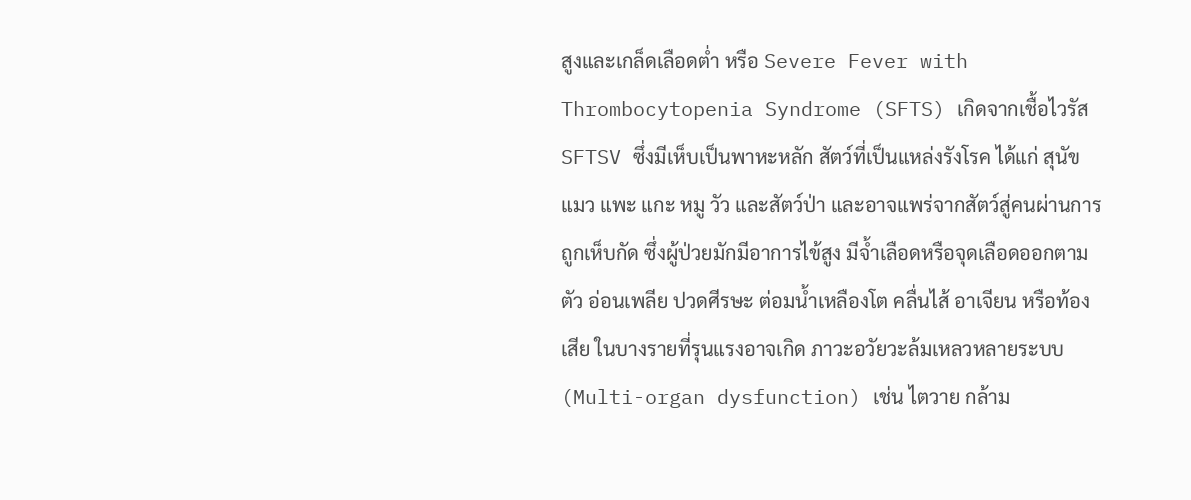สูงและเกล็ดเลือดต่ำ หรือ Severe Fever with Thrombocytopenia Syndrome (SFTS) เกิดจากเชื้อไวรัส SFTSV ซึ่งมีเห็บเป็นพาหะหลัก สัตว์ที่เป็นแหล่งรังโรค ได้แก่ สุนัข แมว แพะ แกะ หมู วัว และสัตว์ป่า และอาจแพร่จากสัตว์สู่คนผ่านการถูกเห็บกัด ซึ่งผู้ป่วยมักมีอาการไข้สูง มีจ้ำเลือดหรือจุดเลือดออกตามตัว อ่อนเพลีย ปวดศีรษะ ต่อมน้ำเหลืองโต คลื่นไส้ อาเจียน หรือท้องเสีย ในบางรายที่รุนแรงอาจเกิด ภาวะอวัยวะล้มเหลวหลายระบบ (Multi-organ dysfunction) เช่น ไตวาย กล้าม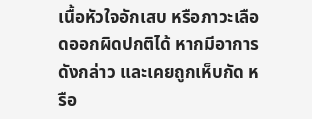เนื้อหัวใจอักเสบ หรือภาวะเลือดออกผิดปกติได้ หากมีอาการดังกล่าว และเคยถูกเห็บกัด หรือ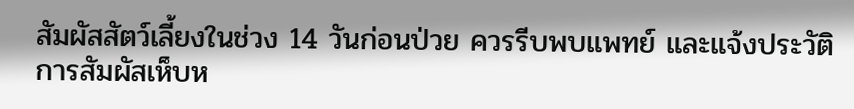สัมผัสสัตว์เลี้ยงในช่วง 14 วันก่อนป่วย ควรรีบพบแพทย์ และแจ้งประวัติการสัมผัสเห็บห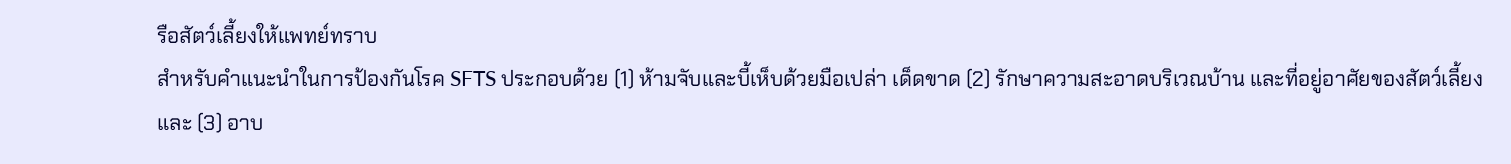รือสัตว์เลี้ยงให้แพทย์ทราบ
สำหรับคำแนะนำในการป้องกันโรค SFTS ประกอบด้วย (1) ห้ามจับและบี้เห็บด้วยมือเปล่า เด็ดขาด (2) รักษาความสะอาดบริเวณบ้าน และที่อยู่อาศัยของสัตว์เลี้ยง และ (3) อาบ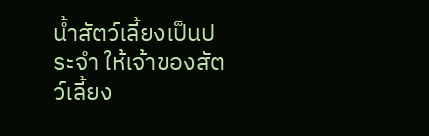น้ำสัตว์เลี้ยงเป็นประจำ ให้เจ้าของสัตว์เลี้ยง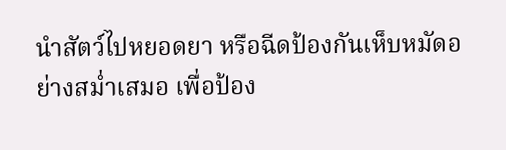นำสัตว์ไปหยอดยา หรือฉีดป้องกันเห็บหมัดอย่างสม่ำเสมอ เพื่อป้อง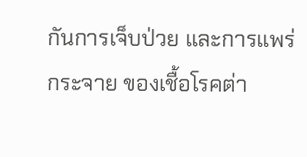กันการเจ็บป่วย และการแพร่กระจาย ของเชื้อโรคต่า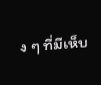ง ๆ ที่มีเห็บ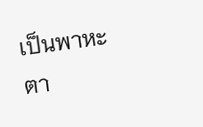เป็นพาหะตา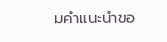มคำแนะนำขอ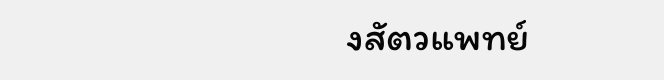งสัตวแพทย์